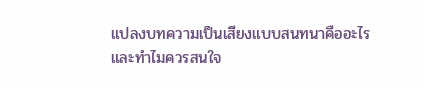แปลงบทความเป็นเสียงแบบสนทนาคืออะไร และทำไมควรสนใจ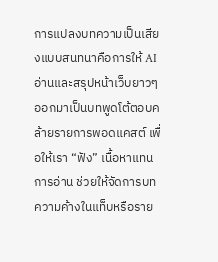การแปลงบทความเป็นเสียงแบบสนทนาคือการให้ AI อ่านและสรุปหน้าเว็บยาวๆ ออกมาเป็นบทพูดโต้ตอบคล้ายรายการพอดแคสต์ เพื่อให้เรา “ฟัง” เนื้อหาแทนการอ่าน ช่วยให้จัดการบทความค้างในแท็บหรือราย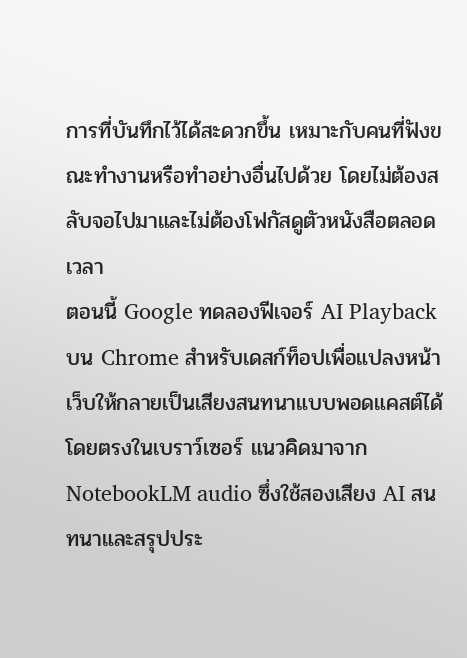การที่บันทึกไว้ได้สะดวกขึ้น เหมาะกับคนที่ฟังขณะทำงานหรือทำอย่างอื่นไปด้วย โดยไม่ต้องสลับจอไปมาและไม่ต้องโฟกัสดูตัวหนังสือตลอดเวลา
ตอนนี้ Google ทดลองฟีเจอร์ AI Playback บน Chrome สำหรับเดสก์ท็อปเพื่อแปลงหน้าเว็บให้กลายเป็นเสียงสนทนาแบบพอดแคสต์ได้โดยตรงในเบราว์เซอร์ แนวคิดมาจาก NotebookLM audio ซึ่งใช้สองเสียง AI สนทนาและสรุปประ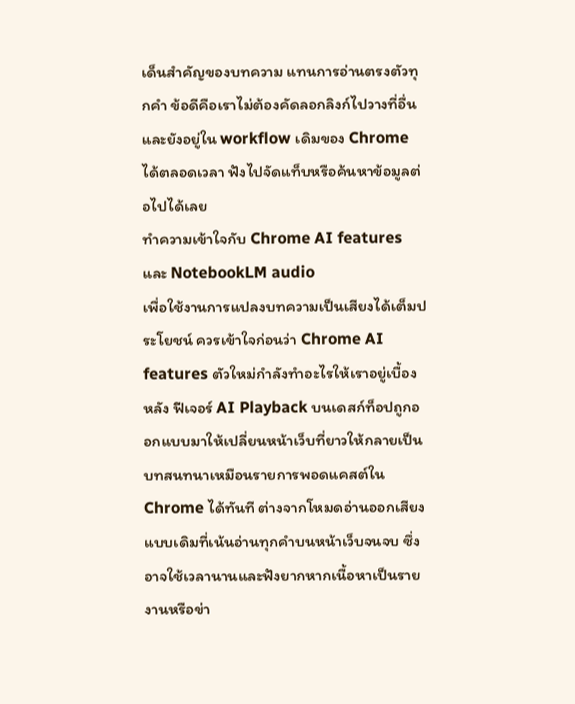เด็นสำคัญของบทความ แทนการอ่านตรงตัวทุกคำ ข้อดีคือเราไม่ต้องคัดลอกลิงก์ไปวางที่อื่น และยังอยู่ใน workflow เดิมของ Chrome ได้ตลอดเวลา ฟังไปจัดแท็บหรือค้นหาข้อมูลต่อไปได้เลย
ทำความเข้าใจกับ Chrome AI features และ NotebookLM audio
เพื่อใช้งานการแปลงบทความเป็นเสียงได้เต็มประโยชน์ ควรเข้าใจก่อนว่า Chrome AI features ตัวใหม่กำลังทำอะไรให้เราอยู่เบื้องหลัง ฟีเจอร์ AI Playback บนเดสก์ท็อปถูกออกแบบมาให้เปลี่ยนหน้าเว็บที่ยาวให้กลายเป็นบทสนทนาเหมือนรายการพอดแคสต์ใน Chrome ได้ทันที ต่างจากโหมดอ่านออกเสียงแบบเดิมที่เน้นอ่านทุกคำบนหน้าเว็บจนจบ ซึ่งอาจใช้เวลานานและฟังยากหากเนื้อหาเป็นรายงานหรือข่า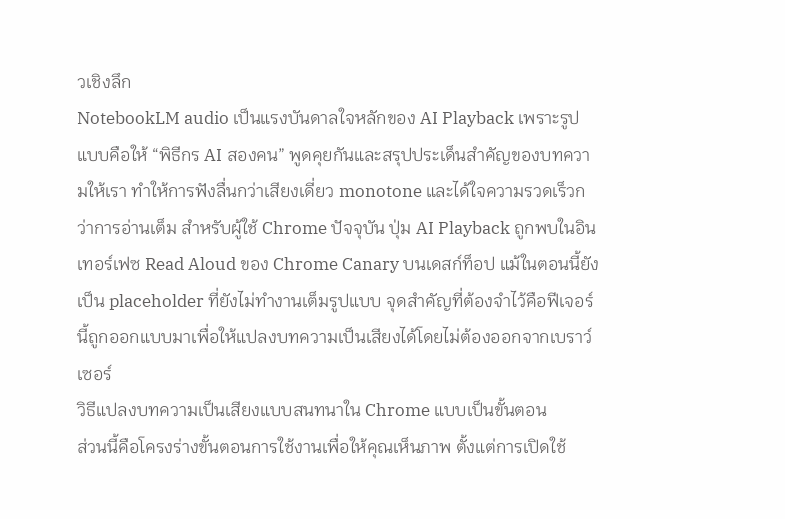วเชิงลึก
NotebookLM audio เป็นแรงบันดาลใจหลักของ AI Playback เพราะรูปแบบคือให้ “พิธีกร AI สองคน” พูดคุยกันและสรุปประเด็นสำคัญของบทความให้เรา ทำให้การฟังลื่นกว่าเสียงเดี่ยว monotone และได้ใจความรวดเร็วกว่าการอ่านเต็ม สำหรับผู้ใช้ Chrome ปัจจุบัน ปุ่ม AI Playback ถูกพบในอินเทอร์เฟซ Read Aloud ของ Chrome Canary บนเดสก์ท็อป แม้ในตอนนี้ยังเป็น placeholder ที่ยังไม่ทำงานเต็มรูปแบบ จุดสำคัญที่ต้องจำไว้คือฟีเจอร์นี้ถูกออกแบบมาเพื่อให้แปลงบทความเป็นเสียงได้โดยไม่ต้องออกจากเบราว์เซอร์
วิธีแปลงบทความเป็นเสียงแบบสนทนาใน Chrome แบบเป็นขั้นตอน
ส่วนนี้คือโครงร่างขั้นตอนการใช้งานเพื่อให้คุณเห็นภาพ ตั้งแต่การเปิดใช้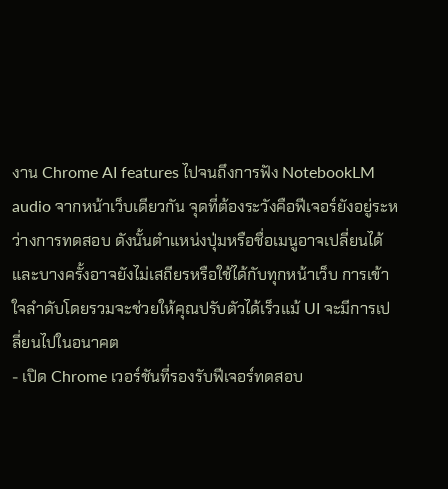งาน Chrome AI features ไปจนถึงการฟัง NotebookLM audio จากหน้าเว็บเดียวกัน จุดที่ต้องระวังคือฟีเจอร์ยังอยู่ระหว่างการทดสอบ ดังนั้นตำแหน่งปุ่มหรือชื่อเมนูอาจเปลี่ยนได้ และบางครั้งอาจยังไม่เสถียรหรือใช้ได้กับทุกหน้าเว็บ การเข้าใจลำดับโดยรวมจะช่วยให้คุณปรับตัวได้เร็วแม้ UI จะมีการเปลี่ยนไปในอนาคต
- เปิด Chrome เวอร์ชันที่รองรับฟีเจอร์ทดสอบ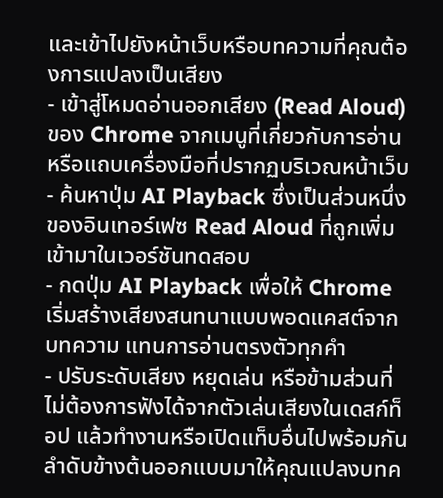และเข้าไปยังหน้าเว็บหรือบทความที่คุณต้องการแปลงเป็นเสียง
- เข้าสู่โหมดอ่านออกเสียง (Read Aloud) ของ Chrome จากเมนูที่เกี่ยวกับการอ่านหรือแถบเครื่องมือที่ปรากฏบริเวณหน้าเว็บ
- ค้นหาปุ่ม AI Playback ซึ่งเป็นส่วนหนึ่งของอินเทอร์เฟซ Read Aloud ที่ถูกเพิ่มเข้ามาในเวอร์ชันทดสอบ
- กดปุ่ม AI Playback เพื่อให้ Chrome เริ่มสร้างเสียงสนทนาแบบพอดแคสต์จากบทความ แทนการอ่านตรงตัวทุกคำ
- ปรับระดับเสียง หยุดเล่น หรือข้ามส่วนที่ไม่ต้องการฟังได้จากตัวเล่นเสียงในเดสก์ท็อป แล้วทำงานหรือเปิดแท็บอื่นไปพร้อมกัน
ลำดับข้างต้นออกแบบมาให้คุณแปลงบทค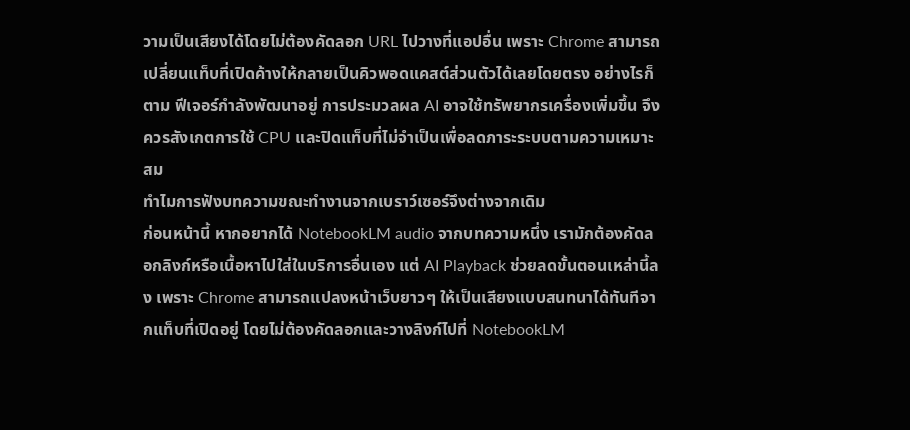วามเป็นเสียงได้โดยไม่ต้องคัดลอก URL ไปวางที่แอปอื่น เพราะ Chrome สามารถเปลี่ยนแท็บที่เปิดค้างให้กลายเป็นคิวพอดแคสต์ส่วนตัวได้เลยโดยตรง อย่างไรก็ตาม ฟีเจอร์กำลังพัฒนาอยู่ การประมวลผล AI อาจใช้ทรัพยากรเครื่องเพิ่มขึ้น จึงควรสังเกตการใช้ CPU และปิดแท็บที่ไม่จำเป็นเพื่อลดภาระระบบตามความเหมาะสม
ทำไมการฟังบทความขณะทำงานจากเบราว์เซอร์จึงต่างจากเดิม
ก่อนหน้านี้ หากอยากได้ NotebookLM audio จากบทความหนึ่ง เรามักต้องคัดลอกลิงก์หรือเนื้อหาไปใส่ในบริการอื่นเอง แต่ AI Playback ช่วยลดขั้นตอนเหล่านี้ลง เพราะ Chrome สามารถแปลงหน้าเว็บยาวๆ ให้เป็นเสียงแบบสนทนาได้ทันทีจากแท็บที่เปิดอยู่ โดยไม่ต้องคัดลอกและวางลิงก์ไปที่ NotebookLM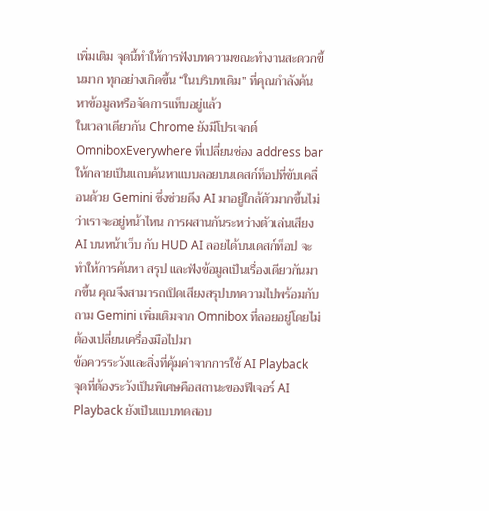เพิ่มเติม จุดนี้ทำให้การฟังบทความขณะทำงานสะดวกขึ้นมาก ทุกอย่างเกิดขึ้น “ในบริบทเดิม” ที่คุณกำลังค้นหาข้อมูลหรือจัดการแท็บอยู่แล้ว
ในเวลาเดียวกัน Chrome ยังมีโปรเจกต์ OmniboxEverywhere ที่เปลี่ยนช่อง address bar ให้กลายเป็นแถบค้นหาแบบลอยบนเดสก์ท็อปที่ขับเคลื่อนด้วย Gemini ซึ่งช่วยดึง AI มาอยู่ใกล้ตัวมากขึ้นไม่ว่าเราจะอยู่หน้าไหน การผสานกันระหว่างตัวเล่นเสียง AI บนหน้าเว็บ กับ HUD AI ลอยได้บนเดสก์ท็อป จะทำให้การค้นหา สรุป และฟังข้อมูลเป็นเรื่องเดียวกันมากขึ้น คุณจึงสามารถเปิดเสียงสรุปบทความไปพร้อมกับถาม Gemini เพิ่มเติมจาก Omnibox ที่ลอยอยู่โดยไม่ต้องเปลี่ยนเครื่องมือไปมา
ข้อควรระวังและสิ่งที่คุ้มค่าจากการใช้ AI Playback
จุดที่ต้องระวังเป็นพิเศษคือสถานะของฟีเจอร์ AI Playback ยังเป็นแบบทดสอบ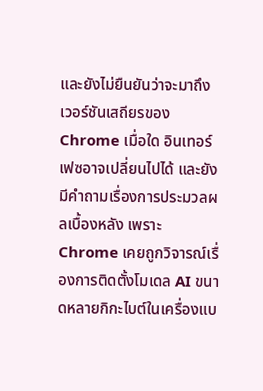และยังไม่ยืนยันว่าจะมาถึงเวอร์ชันเสถียรของ Chrome เมื่อใด อินเทอร์เฟซอาจเปลี่ยนไปได้ และยังมีคำถามเรื่องการประมวลผลเบื้องหลัง เพราะ Chrome เคยถูกวิจารณ์เรื่องการติดตั้งโมเดล AI ขนาดหลายกิกะไบต์ในเครื่องแบ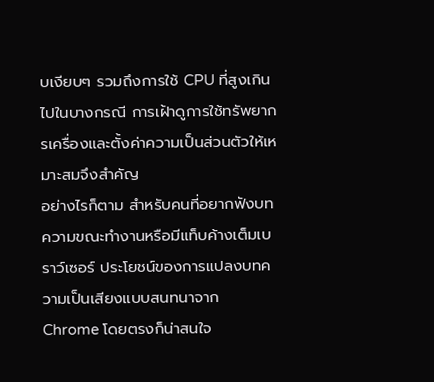บเงียบๆ รวมถึงการใช้ CPU ที่สูงเกินไปในบางกรณี การเฝ้าดูการใช้ทรัพยากรเครื่องและตั้งค่าความเป็นส่วนตัวให้เหมาะสมจึงสำคัญ
อย่างไรก็ตาม สำหรับคนที่อยากฟังบทความขณะทำงานหรือมีแท็บค้างเต็มเบราว์เซอร์ ประโยชน์ของการแปลงบทความเป็นเสียงแบบสนทนาจาก Chrome โดยตรงก็น่าสนใจ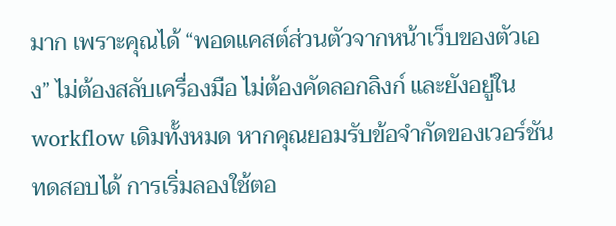มาก เพราะคุณได้ “พอดแคสต์ส่วนตัวจากหน้าเว็บของตัวเอง” ไม่ต้องสลับเครื่องมือ ไม่ต้องคัดลอกลิงก์ และยังอยู่ใน workflow เดิมทั้งหมด หากคุณยอมรับข้อจำกัดของเวอร์ชันทดสอบได้ การเริ่มลองใช้ตอ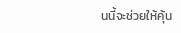นนี้จะช่วยให้คุ้น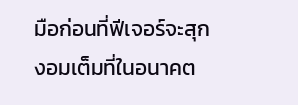มือก่อนที่ฟีเจอร์จะสุกงอมเต็มที่ในอนาคต